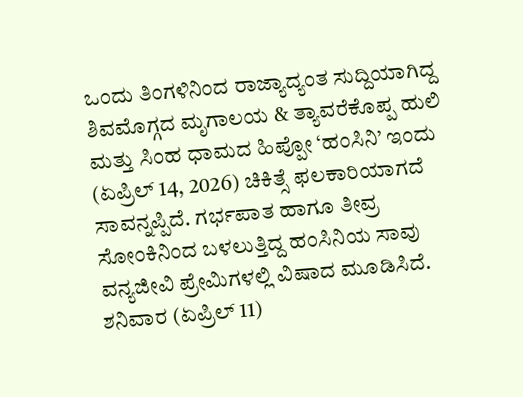ಒಂದು ತಿಂಗಳಿನಿಂದ ರಾಜ್ಯಾದ್ಯಂತ ಸುದ್ದಿಯಾಗಿದ್ದ ಶಿವಮೊಗ್ಗದ ಮೃಗಾಲಯ & ತ್ಯಾವರೆಕೊಪ್ಪ ಹುಲಿ ಮತ್ತು ಸಿಂಹ ಧಾಮದ ಹಿಪ್ಪೋ ‘ಹಂಸಿನಿ’ ಇಂದು (ಏಪ್ರಿಲ್ 14, 2026) ಚಿಕಿತ್ಸೆ ಫಲಕಾರಿಯಾಗದೆ ಸಾವನ್ನಪ್ಪಿದೆ. ಗರ್ಭಪಾತ ಹಾಗೂ ತೀವ್ರ ಸೋಂಕಿನಿಂದ ಬಳಲುತ್ತಿದ್ದ ಹಂಸಿನಿಯ ಸಾವು ವನ್ಯಜೀವಿ ಪ್ರೇಮಿಗಳಲ್ಲಿ ವಿಷಾದ ಮೂಡಿಸಿದೆ.
ಶನಿವಾರ (ಏಪ್ರಿಲ್ 11)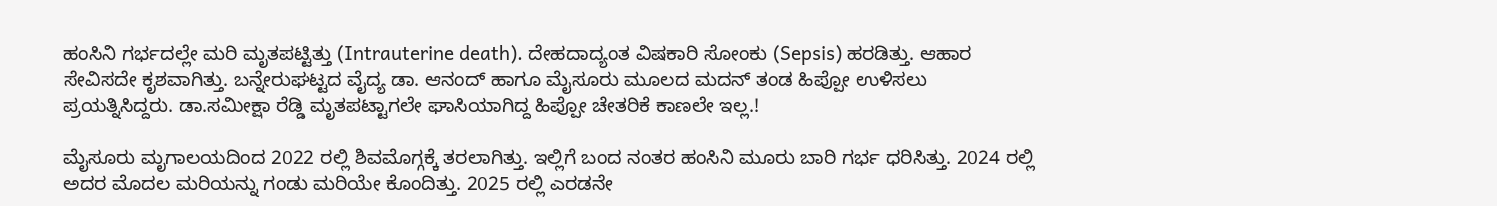ಹಂಸಿನಿ ಗರ್ಭದಲ್ಲೇ ಮರಿ ಮೃತಪಟ್ಟಿತ್ತು (Intrauterine death). ದೇಹದಾದ್ಯಂತ ವಿಷಕಾರಿ ಸೋಂಕು (Sepsis) ಹರಡಿತ್ತು. ಆಹಾರ ಸೇವಿಸದೇ ಕೃಶವಾಗಿತ್ತು. ಬನ್ನೇರುಘಟ್ಟದ ವೈದ್ಯ ಡಾ. ಆನಂದ್ ಹಾಗೂ ಮೈಸೂರು ಮೂಲದ ಮದನ್ ತಂಡ ಹಿಪ್ಪೋ ಉಳಿಸಲು ಪ್ರಯತ್ನಿಸಿದ್ದರು. ಡಾ.ಸಮೀಕ್ಷಾ ರೆಡ್ಡಿ ಮೃತಪಟ್ಟಾಗಲೇ ಘಾಸಿಯಾಗಿದ್ದ ಹಿಪ್ಪೋ ಚೇತರಿಕೆ ಕಾಣಲೇ ಇಲ್ಲ.!

ಮೈಸೂರು ಮೃಗಾಲಯದಿಂದ 2022 ರಲ್ಲಿ ಶಿವಮೊಗ್ಗಕ್ಕೆ ತರಲಾಗಿತ್ತು. ಇಲ್ಲಿಗೆ ಬಂದ ನಂತರ ಹಂಸಿನಿ ಮೂರು ಬಾರಿ ಗರ್ಭ ಧರಿಸಿತ್ತು. 2024 ರಲ್ಲಿ ಅದರ ಮೊದಲ ಮರಿಯನ್ನು ಗಂಡು ಮರಿಯೇ ಕೊಂದಿತ್ತು. 2025 ರಲ್ಲಿ ಎರಡನೇ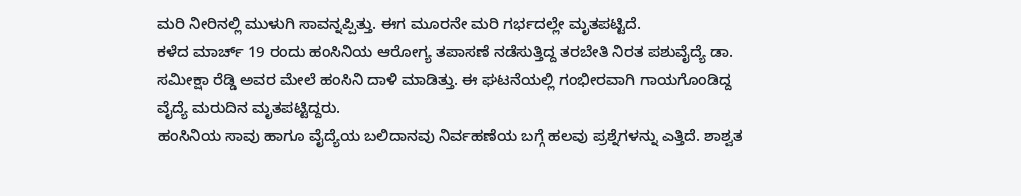ಮರಿ ನೀರಿನಲ್ಲಿ ಮುಳುಗಿ ಸಾವನ್ನಪ್ಪಿತ್ತು. ಈಗ ಮೂರನೇ ಮರಿ ಗರ್ಭದಲ್ಲೇ ಮೃತಪಟ್ಟಿದೆ.
ಕಳೆದ ಮಾರ್ಚ್ 19 ರಂದು ಹಂಸಿನಿಯ ಆರೋಗ್ಯ ತಪಾಸಣೆ ನಡೆಸುತ್ತಿದ್ದ ತರಬೇತಿ ನಿರತ ಪಶುವೈದ್ಯೆ ಡಾ. ಸಮೀಕ್ಷಾ ರೆಡ್ಡಿ ಅವರ ಮೇಲೆ ಹಂಸಿನಿ ದಾಳಿ ಮಾಡಿತ್ತು. ಈ ಘಟನೆಯಲ್ಲಿ ಗಂಭೀರವಾಗಿ ಗಾಯಗೊಂಡಿದ್ದ ವೈದ್ಯೆ ಮರುದಿನ ಮೃತಪಟ್ಟಿದ್ದರು.
ಹಂಸಿನಿಯ ಸಾವು ಹಾಗೂ ವೈದ್ಯೆಯ ಬಲಿದಾನವು ನಿರ್ವಹಣೆಯ ಬಗ್ಗೆ ಹಲವು ಪ್ರಶ್ನೆಗಳನ್ನು ಎತ್ತಿದೆ. ಶಾಶ್ವತ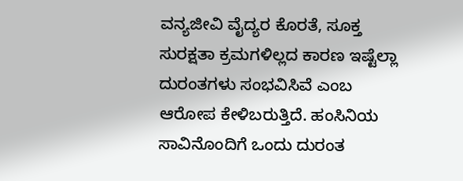ವನ್ಯಜೀವಿ ವೈದ್ಯರ ಕೊರತೆ, ಸೂಕ್ತ ಸುರಕ್ಷತಾ ಕ್ರಮಗಳಿಲ್ಲದ ಕಾರಣ ಇಷ್ಟೆಲ್ಲಾ ದುರಂತಗಳು ಸಂಭವಿಸಿವೆ ಎಂಬ ಆರೋಪ ಕೇಳಿಬರುತ್ತಿದೆ. ಹಂಸಿನಿಯ ಸಾವಿನೊಂದಿಗೆ ಒಂದು ದುರಂತ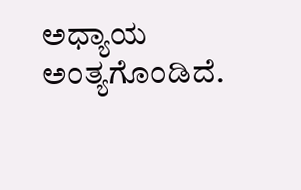ಅಧ್ಯಾಯ ಅಂತ್ಯಗೊಂಡಿದೆ.